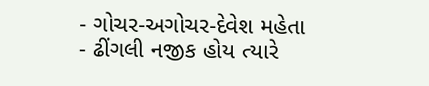- ગોચર-અગોચર-દેવેશ મહેતા
- ઢીંગલી નજીક હોય ત્યારે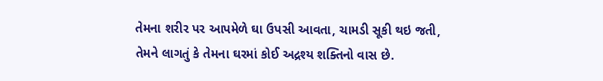તેમના શરીર પર આપમેળે ઘા ઉપસી આવતા, ચામડી સૂકી થઇ જતી, તેમને લાગતું કે તેમના ઘરમાં કોઈ અદ્રશ્ય શક્તિનો વાસ છે.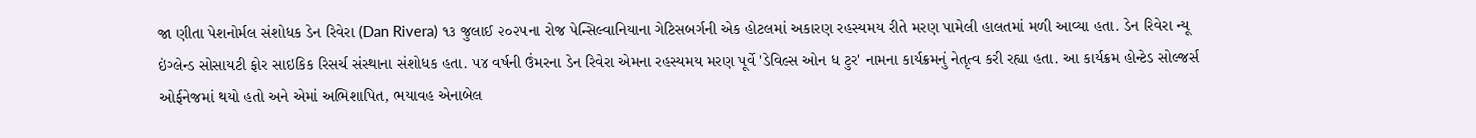જા ણીતા પેશનોર્મલ સંશોધક ડેન રિવેરા (Dan Rivera) ૧૩ જુલાઈ ૨૦૨૫ના રોજ પેન્સિલ્વાનિયાના ગેટિસબર્ગની એક હોટલમાં અકારણ રહસ્યમય રીતે મરણ પામેલી હાલતમાં મળી આવ્યા હતા. ડેન રિવેરા ન્યૂ ઇંગ્લેન્ડ સોસાયટી ફોર સાઇકિક રિસર્ચ સંસ્થાના સંશોધક હતા. ૫૪ વર્ષની ઉંમરના ડેન રિવેરા એમના રહસ્યમય મરણ પૂર્વે 'ડેવિલ્સ ઓન ધ ટુર' નામના કાર્યક્રમનું નેતૃત્વ કરી રહ્યા હતા. આ કાર્યક્રમ હોન્ટેડ સોલ્જર્સ ઓર્ફનેજમાં થયો હતો અને એમાં અભિશાપિત, ભયાવહ એનાબેલ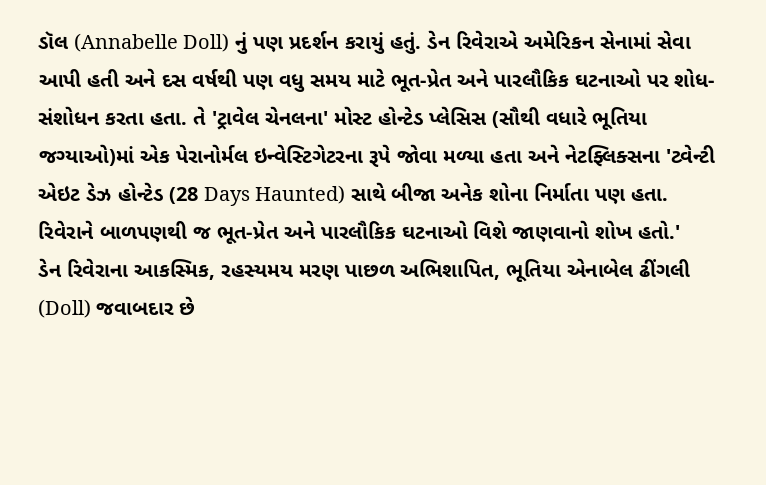ડૉલ (Annabelle Doll) નું પણ પ્રદર્શન કરાયું હતું. ડેન રિવેરાએ અમેરિકન સેનામાં સેવા આપી હતી અને દસ વર્ષથી પણ વધુ સમય માટે ભૂત-પ્રેત અને પારલૌકિક ઘટનાઓ પર શોધ-સંશોધન કરતા હતા. તે 'ટ્રાવેલ ચેનલના' મોસ્ટ હોન્ટેડ પ્લેસિસ (સૌથી વધારે ભૂતિયા જગ્યાઓ)માં એક પેરાનોર્મલ ઇન્વેસ્ટિગેટરના રૂપે જોવા મળ્યા હતા અને નેટફ્લિક્સના 'ટ્વેન્ટી એઇટ ડેઝ હોન્ટેડ (28 Days Haunted) સાથે બીજા અનેક શોના નિર્માતા પણ હતા. રિવેરાને બાળપણથી જ ભૂત-પ્રેત અને પારલૌકિક ઘટનાઓ વિશે જાણવાનો શોખ હતો.'
ડેન રિવેરાના આકસ્મિક, રહસ્યમય મરણ પાછળ અભિશાપિત, ભૂતિયા એનાબેલ ઢીંગલી (Doll) જવાબદાર છે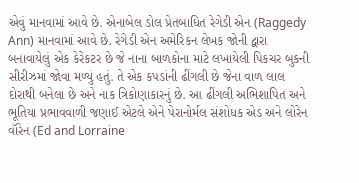એવું માનવામાં આવે છે. એનાબેલ ડોલ પ્રેતબાધિત રેગેડી એન (Raggedy Ann) માનવામાં આવે છે. રેગેડી એન અમેરિકન લેખક જોની દ્વારા બનાવાયેલું એક કેરેકટર છે જે નાના બાળકોના માટે લખાયેલી પિકચર બુકની સીરીઝમાં જોવા મળ્યું હતું. તે એક કપડાંની ઢીંગલી છે જેના વાળ લાલ દોરાથી બનેલા છે અને નાક ત્રિકોણાકારનું છે. આ ઢીંગલી અભિશાપિત અને ભૂતિયા પ્રભાવવાળી જણાઈ એટલે એને પેરાનોર્મલ સંશોધક એડ અને લોરેન વૉરેન (Ed and Lorraine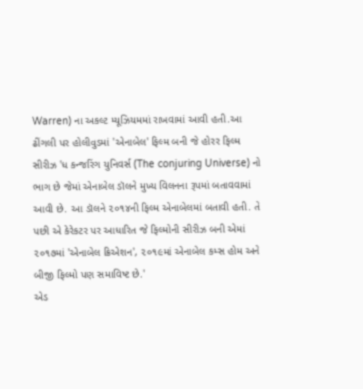Warren) ના અકલ્ટ મ્યૂઝિયમમાં રાખવામાં આવી હતી.આ ઢીંગલી પર હોલીવુડમાં 'એનાબેલ' ફિલ્મ બની જે હોરર ફિલ્મ સીરીઝ 'ધ કન્જરિંગ યુનિવર્સ (The conjuring Universe) નો ભાગ છે જેમાં એનાબેલ ડૉલને મુખ્ય વિલનના રૂપમાં બતાવવામાં આવી છે. આ ડૉલને ૨૦૧૪ની ફિલ્મ એનાબેલમાં બતાવી હતી. તે પછી એ કેરેકટર પર આધારિત જે ફિલ્મોની સીરીઝ બની એમાં ૨૦૧૭માં 'એનાબેલ ક્રિએશન', ૨૦૧૯માં એનાબેલ કમ્સ હોમ અને બીજી ફિલ્મો પણ સમાવિષ્ટ છે.'
એડ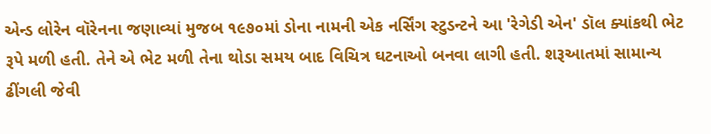એન્ડ લોરેન વૉરેનના જણાવ્યાં મુજબ ૧૯૭૦માં ડોના નામની એક નર્સિંગ સ્ટુડન્ટને આ 'રેગેડી એન' ડૉલ ક્યાંકથી ભેટ રૂપે મળી હતી. તેને એ ભેટ મળી તેના થોડા સમય બાદ વિચિત્ર ઘટનાઓ બનવા લાગી હતી. શરૂઆતમાં સામાન્ય ઢીંગલી જેવી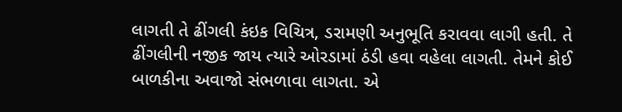લાગતી તે ઢીંગલી કંઇક વિચિત્ર, ડરામણી અનુભૂતિ કરાવવા લાગી હતી. તે ઢીંગલીની નજીક જાય ત્યારે ઓરડામાં ઠંડી હવા વહેલા લાગતી. તેમને કોઈ બાળકીના અવાજો સંભળાવા લાગતા. એ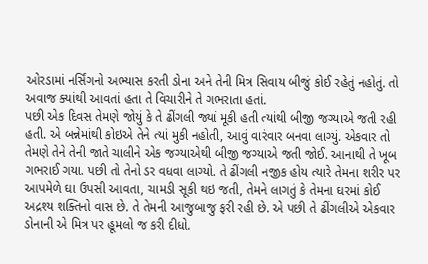ઓરડામાં નર્સિંગનો અભ્યાસ કરતી ડોના અને તેની મિત્ર સિવાય બીજું કોઈ રહેતું નહોતું. તો અવાજ ક્યાંથી આવતાં હતા તે વિચારીને તે ગભરાતા હતાં.
પછી એક દિવસ તેમણે જોયું કે તે ઢીંગલી જ્યાં મૂકી હતી ત્યાંથી બીજી જગ્યાએ જતી રહી હતી. એ બન્નેમાંથી કોઇએ તેને ત્યાં મુકી નહોતી, આવું વારંવાર બનવા લાગ્યું. એકવાર તો તેમણે તેને તેની જાતે ચાલીને એક જગ્યાએથી બીજી જગ્યાએ જતી જોઈ. આનાથી તે ખૂબ ગભરાઈ ગયા. પછી તો તેનો ડર વધવા લાગ્યો. તે ઢીંગલી નજીક હોય ત્યારે તેમના શરીર પર આપમેળે ઘા ઉપસી આવતા, ચામડી સૂકી થઇ જતી, તેમને લાગતું કે તેમના ઘરમાં કોઈ અદ્રશ્ય શક્તિનો વાસ છે. તે તેમની આજુબાજુ ફરી રહી છે. એ પછી તે ઢીંગલીએ એકવાર ડોનાની એ મિત્ર પર હૂમલો જ કરી દીધો.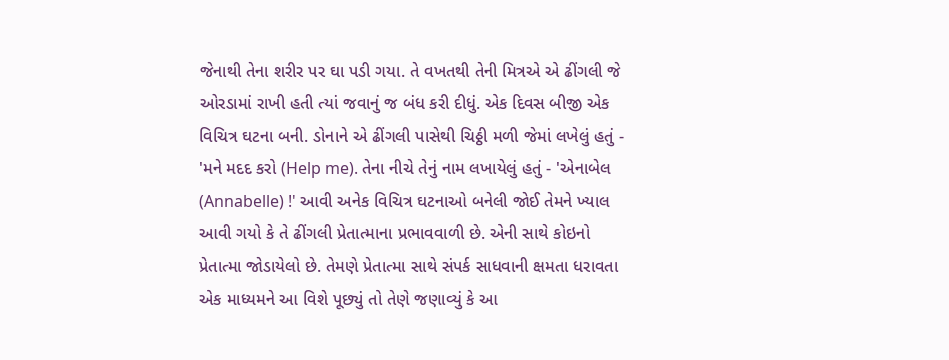જેનાથી તેના શરીર પર ઘા પડી ગયા. તે વખતથી તેની મિત્રએ એ ઢીંગલી જે ઓરડામાં રાખી હતી ત્યાં જવાનું જ બંધ કરી દીધું. એક દિવસ બીજી એક વિચિત્ર ઘટના બની. ડોનાને એ ઢીંગલી પાસેથી ચિઠ્ઠી મળી જેમાં લખેલું હતું - 'મને મદદ કરો (Help me). તેના નીચે તેનું નામ લખાયેલું હતું - 'એનાબેલ (Annabelle) !' આવી અનેક વિચિત્ર ઘટનાઓ બનેલી જોઈ તેમને ખ્યાલ આવી ગયો કે તે ઢીંગલી પ્રેતાત્માના પ્રભાવવાળી છે. એની સાથે કોઇનો પ્રેતાત્મા જોડાયેલો છે. તેમણે પ્રેતાત્મા સાથે સંપર્ક સાધવાની ક્ષમતા ધરાવતા એક માધ્યમને આ વિશે પૂછ્યું તો તેણે જણાવ્યું કે આ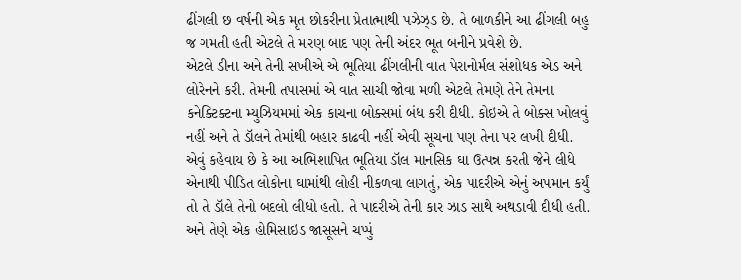ઢીંગલી છ વર્ષની એક મૃત છોકરીના પ્રેતાત્માથી પઝેઝ્ડ છે. તે બાળકીને આ ઢીંગલી બહુ જ ગમતી હતી એટલે તે મરણ બાદ પણ તેની અંદર ભૂત બનીને પ્રવેશે છે.
એટલે ડીના અને તેની સખીએ એ ભૂતિયા ઢીંગલીની વાત પેરાનોર્મલ સંશોધક એડ અને લોરેનને કરી. તેમની તપાસમાં એ વાત સાચી જોવા મળી એટલે તેમણે તેને તેમના કનેક્ટિક્ટના મ્યુઝિયમમાં એક કાચના બોક્સમાં બંધ કરી દીધી. કોઇએ તે બોક્સ ખોલવું નહીં અને તે ડૉલને તેમાંથી બહાર કાઢવી નહીં એવી સૂચના પણ તેના પર લખી દીધી.
એવું કહેવાય છે કે આ અભિશાપિત ભૂતિયા ડૉલ માનસિક ઘા ઉત્પન્ન કરતી જેને લીધે એનાથી પીડિત લોકોના ઘામાંથી લોહી નીકળવા લાગતું, એક પાદરીએ એનું અપમાન કર્યું તો તે ડૉલે તેનો બદલો લીધો હતો. તે પાદરીએ તેની કાર ઝાડ સાથે અથડાવી દીધી હતી. અને તેણે એક હોમિસાઇડ જાસૂસને ચપ્પું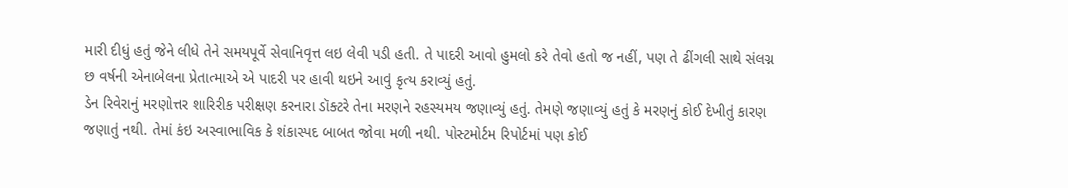મારી દીધું હતું જેને લીધે તેને સમયપૂર્વે સેવાનિવૃત્ત લઇ લેવી પડી હતી. તે પાદરી આવો હુમલો કરે તેવો હતો જ નહીં, પણ તે ઢીંગલી સાથે સંલગ્ન છ વર્ષની એનાબેલના પ્રેતાત્માએ એ પાદરી પર હાવી થઇને આવું કૃત્ય કરાવ્યું હતું.
ડેન રિવેરાનું મરણોત્તર શારિરીક પરીક્ષણ કરનારા ડૉક્ટરે તેના મરણને રહસ્યમય જણાવ્યું હતું. તેમણે જણાવ્યું હતું કે મરણનું કોઈ દેખીતું કારણ જણાતું નથી. તેમાં કંઇ અસ્વાભાવિક કે શંકાસ્પદ બાબત જોવા મળી નથી. પોસ્ટમોર્ટમ રિપોર્ટમાં પણ કોઈ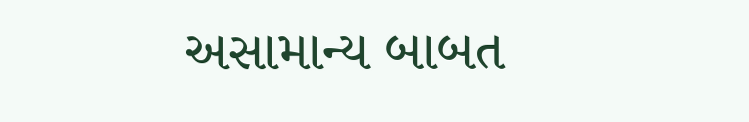અસામાન્ય બાબત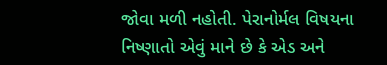જોવા મળી નહોતી. પેરાનોર્મલ વિષયના નિષ્ણાતો એવું માને છે કે એડ અને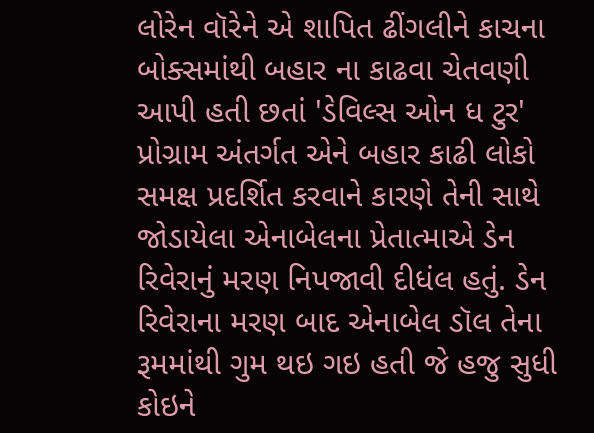લોરેન વૉરેને એ શાપિત ઢીંગલીને કાચના બોક્સમાંથી બહાર ના કાઢવા ચેતવણી આપી હતી છતાં 'ડેવિલ્સ ઓન ધ ટુર' પ્રોગ્રામ અંતર્ગત એને બહાર કાઢી લોકો સમક્ષ પ્રદર્શિત કરવાને કારણે તેની સાથે જોડાયેલા એનાબેલના પ્રેતાત્માએ ડેન રિવેરાનું મરણ નિપજાવી દીધંલ હતું. ડેન રિવેરાના મરણ બાદ એનાબેલ ડૉલ તેના રૂમમાંથી ગુમ થઇ ગઇ હતી જે હજુ સુધી કોઇને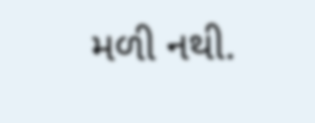મળી નથી.